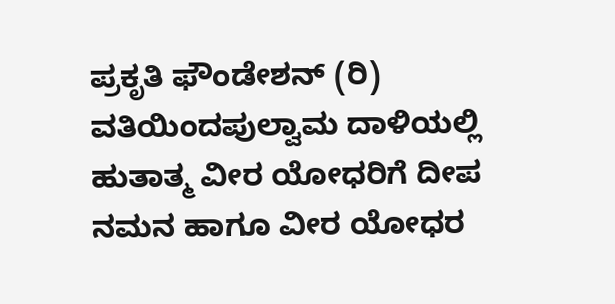ಪ್ರಕೃತಿ ಫೌಂಡೇಶನ್ (ರಿ) ವತಿಯಿಂದಪುಲ್ವಾಮ ದಾಳಿಯಲ್ಲಿ ಹುತಾತ್ಮ ವೀರ ಯೋಧರಿಗೆ ದೀಪ ನಮನ ಹಾಗೂ ವೀರ ಯೋಧರ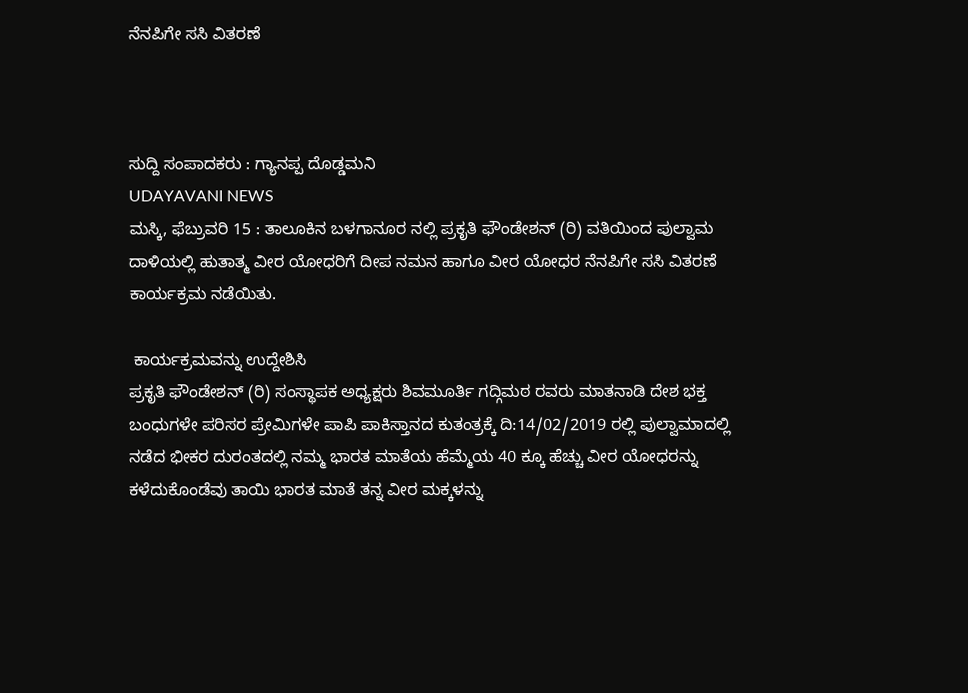ನೆನಪಿಗೇ ಸಸಿ ವಿತರಣೆ



ಸುದ್ದಿ ಸಂಪಾದಕರು : ಗ್ಯಾನಪ್ಪ ದೊಡ್ಡಮನಿ
UDAYAVANI NEWS
ಮಸ್ಕಿ, ಫೆಬ್ರುವರಿ 15 : ತಾಲೂಕಿನ ಬಳಗಾನೂರ ನಲ್ಲಿ ಪ್ರಕೃತಿ ಫೌಂಡೇಶನ್ (ರಿ) ವತಿಯಿಂದ ಪುಲ್ವಾಮ ದಾಳಿಯಲ್ಲಿ ಹುತಾತ್ಮ ವೀರ ಯೋಧರಿಗೆ ದೀಪ ನಮನ ಹಾಗೂ ವೀರ ಯೋಧರ ನೆನಪಿಗೇ ಸಸಿ ವಿತರಣೆ ಕಾರ್ಯಕ್ರಮ ನಡೆಯಿತು.

 ಕಾರ್ಯಕ್ರಮವನ್ನು ಉದ್ದೇಶಿಸಿ
ಪ್ರಕೃತಿ ಫೌಂಡೇಶನ್ (ರಿ) ಸಂಸ್ಥಾಪಕ ಅಧ್ಯಕ್ಷರು ಶಿವಮೂರ್ತಿ ಗದ್ಗಿಮಠ ರವರು ಮಾತನಾಡಿ ದೇಶ ಭಕ್ತ ಬಂಧುಗಳೇ ಪರಿಸರ ಪ್ರೇಮಿಗಳೇ ಪಾಪಿ ಪಾಕಿಸ್ತಾನದ ಕುತಂತ್ರಕ್ಕೆ ದಿ:14/02/2019 ರಲ್ಲಿ ಪುಲ್ವಾಮಾದಲ್ಲಿ ನಡೆದ ಭೀಕರ ದುರಂತದಲ್ಲಿ ನಮ್ಮ ಭಾರತ ಮಾತೆಯ ಹೆಮ್ಮೆಯ 40 ಕ್ಕೂ ಹೆಚ್ಚು ವೀರ ಯೋಧರನ್ನು ಕಳೆದುಕೊಂಡೆವು ತಾಯಿ ಭಾರತ ಮಾತೆ ತನ್ನ ವೀರ ಮಕ್ಕಳನ್ನು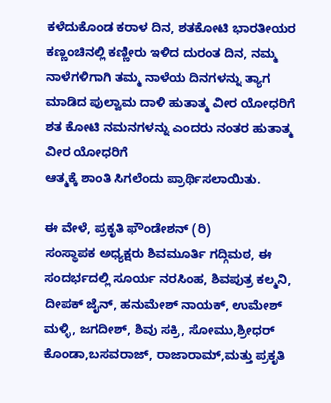ಕಳೆದುಕೊಂಡ ಕರಾಳ ದಿನ, ಶತಕೋಟಿ ಭಾರತೀಯರ ಕಣ್ಣಂಚಿನಲ್ಲಿ ಕಣ್ಣೀರು ಇಳಿದ ದುರಂತ ದಿನ, ನಮ್ಮ ನಾಳೆಗಳಿಗಾಗಿ ತಮ್ಮ ನಾಳೆಯ ದಿನಗಳನ್ನು ತ್ಯಾಗ ಮಾಡಿದ ಪುಲ್ವಾಮ ದಾಳಿ ಹುತಾತ್ಮ ವೀರ ಯೋಧರಿಗೆ ಶತ ಕೋಟಿ ನಮನಗಳನ್ನು ಎಂದರು ನಂತರ ಹುತಾತ್ಮ ವೀರ ಯೋಧರಿಗೆ
ಆತ್ಮಕ್ಕೆ ಶಾಂತಿ ಸಿಗಲೆಂದು ಪ್ರಾರ್ಥಿಸಲಾಯಿತು.

ಈ ವೇಳೆ, ಪ್ರಕೃತಿ ಫೌಂಡೇಶನ್ (ರಿ)
ಸಂಸ್ಥಾಪಕ ಅಧ್ಯಕ್ಷರು ಶಿವಮೂರ್ತಿ ಗದ್ಗಿಮಠ, ಈ ಸಂದರ್ಭದಲ್ಲಿ ಸೂರ್ಯ ನರಸಿಂಹ, ಶಿವಪುತ್ರ ಕಲ್ಮನಿ, ದೀಪಕ್ ಜೈನ್, ಹನುಮೇಶ್ ನಾಯಕ್, ಉಮೇಶ್ ಮಳ್ಳಿ, ಜಗದೀಶ್, ಶಿವು ಸಕ್ರಿ, ಸೋಮು,ಶ್ರೀಧರ್ ಕೊಂಡಾ,ಬಸವರಾಜ್, ರಾಜಾರಾಮ್,ಮತ್ತು ಪ್ರಕೃತಿ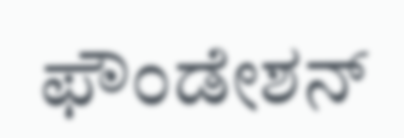ಫೌಂಡೇಶನ್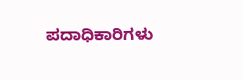ಪದಾಧಿಕಾರಿಗಳು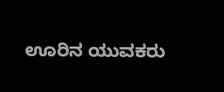ಊರಿನ ಯುವಕರು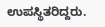ಉಪಸ್ಥಿತರಿದ್ದರು.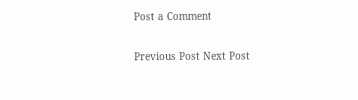Post a Comment

Previous Post Next Post